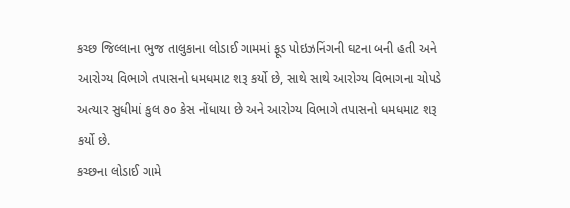કચ્છ જિલ્લાના ભુજ તાલુકાના લોડાઈ ગામમાં ફૂડ પોઇઝનિંગની ઘટના બની હતી અને આરોગ્ય વિભાગે તપાસનો ધમધમાટ શરૂ કર્યો છે, સાથે સાથે આરોગ્ય વિભાગના ચોપડે અત્યાર સુધીમાં કુલ ૭૦ કેસ નોંધાયા છે અને આરોગ્ય વિભાગે તપાસનો ધમધમાટ શરૂ કર્યો છે.
કચ્છના લોડાઈ ગામે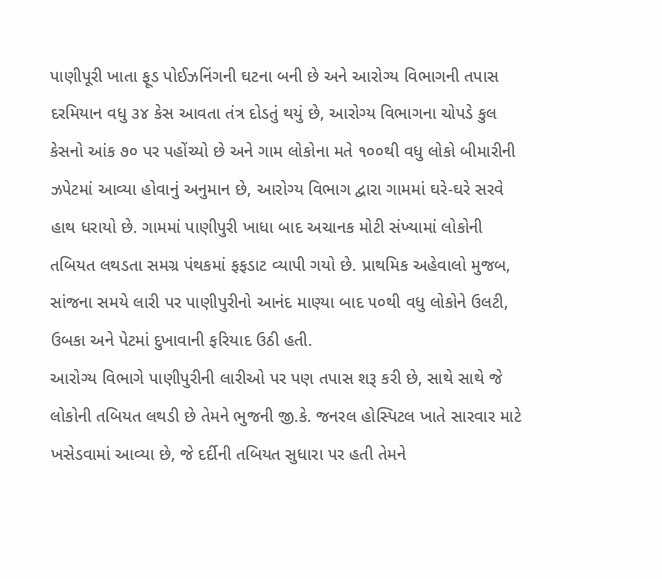પાણીપૂરી ખાતા ફૂડ પોઈઝનિંગની ઘટના બની છે અને આરોગ્ય વિભાગની તપાસ દરમિયાન વધુ ૩૪ કેસ આવતા તંત્ર દોડતું થયું છે, આરોગ્ય વિભાગના ચોપડે કુલ કેસનો આંક ૭૦ પર પહોંચ્યો છે અને ગામ લોકોના મતે ૧૦૦થી વધુ લોકો બીમારીની ઝપેટમાં આવ્યા હોવાનું અનુમાન છે, આરોગ્ય વિભાગ દ્વારા ગામમાં ઘરે-ઘરે સરવે હાથ ધરાયો છે. ગામમાં પાણીપુરી ખાધા બાદ અચાનક મોટી સંખ્યામાં લોકોની તબિયત લથડતા સમગ્ર પંથકમાં ફફડાટ વ્યાપી ગયો છે. પ્રાથમિક અહેવાલો મુજબ, સાંજના સમયે લારી પર પાણીપુરીનો આનંદ માણ્યા બાદ ૫૦થી વધુ લોકોને ઉલટી, ઉબકા અને પેટમાં દુખાવાની ફરિયાદ ઉઠી હતી.
આરોગ્ય વિભાગે પાણીપુરીની લારીઓ પર પણ તપાસ શરૂ કરી છે, સાથે સાથે જે લોકોની તબિયત લથડી છે તેમને ભુજની જી.કે. જનરલ હોસ્પિટલ ખાતે સારવાર માટે ખસેડવામાં આવ્યા છે, જે દર્દીની તબિયત સુધારા પર હતી તેમને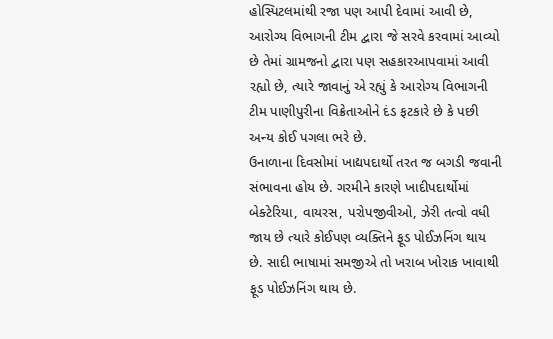હોસ્પિટલમાંથી રજા પણ આપી દેવામાં આવી છે, આરોગ્ય વિભાગની ટીમ દ્વારા જે સરવે કરવામાં આવ્યો છે તેમાં ગ્રામજનો દ્વારા પણ સહકારઆપવામાં આવી રહ્યો છે, ત્યારે જાવાનું એ રહ્યું કે આરોગ્ય વિભાગની ટીમ પાણીપુરીના વિક્રેતાઓને દંડ ફટકારે છે કે પછી અન્ય કોઈ પગલા ભરે છે.
ઉનાળાના દિવસોમાં ખાદ્યપદાર્થો તરત જ બગડી જવાની સંભાવના હોય છે. ગરમીને કારણે ખાદીપદાર્થોમાં બેક્ટેરિયા, વાયરસ, પરોપજીવીઓ, ઝેરી તત્વો વધી જાય છે ત્યારે કોઈપણ વ્યક્તિને ફૂડ પોઈઝનિંગ થાય છે. સાદી ભાષામાં સમજીએ તો ખરાબ ખોરાક ખાવાથી ફૂડ પોઈઝનિંગ થાય છે.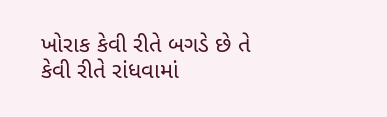ખોરાક કેવી રીતે બગડે છે તે કેવી રીતે રાંધવામાં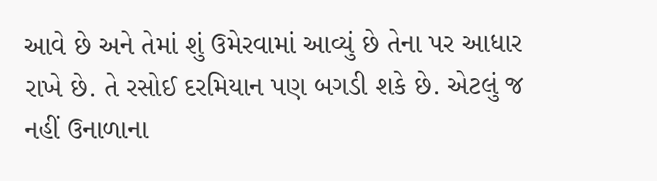આવે છે અને તેમાં શું ઉમેરવામાં આવ્યું છે તેના પર આધાર રાખે છે. તે રસોઈ દરમિયાન પણ બગડી શકે છે. એટલું જ નહીં ઉનાળાના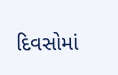દિવસોમાં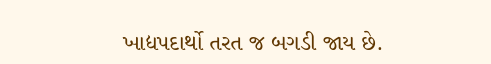ખાદ્યપદાર્થો તરત જ બગડી જાય છે.